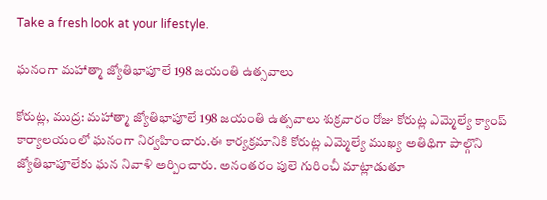Take a fresh look at your lifestyle.

ఘనంగా మహాత్మా జ్యోతిభాపూలే 198 జయంతి ఉత్సవాలు

కోరుట్ల, ముద్ర: మహాత్మా జ్యోతిభాపూలే 198 జయంతి ఉత్సవాలు శుక్రవారం రోజు కోరుట్ల ఎమ్మెల్యే క్యాంప్ కార్యాలయంలో ఘనంగా నిర్వహించారు.ఈ కార్యక్రమానికి కోరుట్ల ఎమ్మెల్యే ముఖ్య అతిథిగా పాల్గొని జ్యోతిభాపూలేకు ఘన నివాళి అర్పించారు. అనంతరం పులె గురించీ మాట్లాడుతూ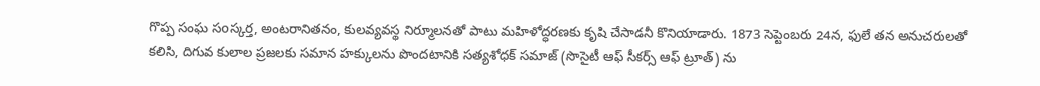గొప్ప సంఘ సoస్కర్త, అంటరానితనం, కులవ్యవస్థ నిర్మూలనతో పాటు మహిళోద్ధరణకు కృషి చేసాడనీ కొనియాడారు. 1873 సెప్టెంబరు 24న, ఫులే తన అనుచరులతో కలిసి, దిగువ కులాల ప్రజలకు సమాన హక్కులను పొందటానికి సత్యశోధక్ సమాజ్ (సొసైటీ ఆఫ్ సీకర్స్ ఆఫ్ ట్రూత్) ను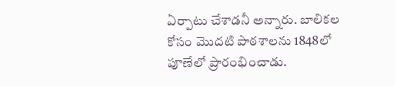ఏర్పాటు చేశాడనీ అన్నారు. బాలికల కోసం మొదటి పాఠశాలను 1848లో పూణేలో ప్రారంభించాడు.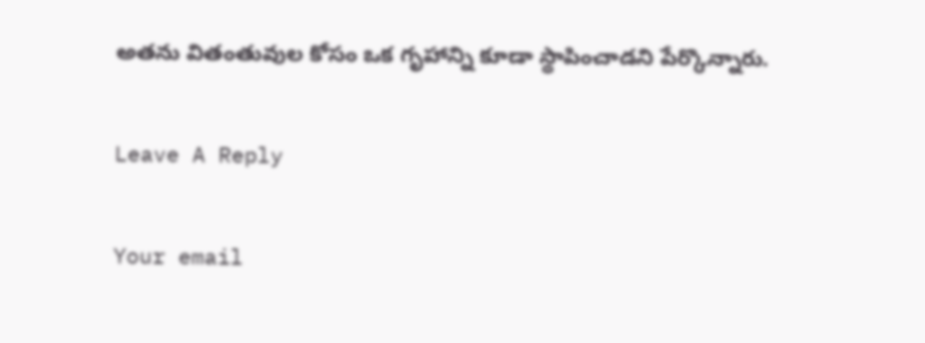అతను వితంతువుల కోసం ఒక గృహాన్ని కూడా స్థాపించాడని పేర్కొన్నారు.

Leave A Reply

Your email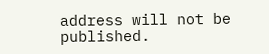address will not be published.